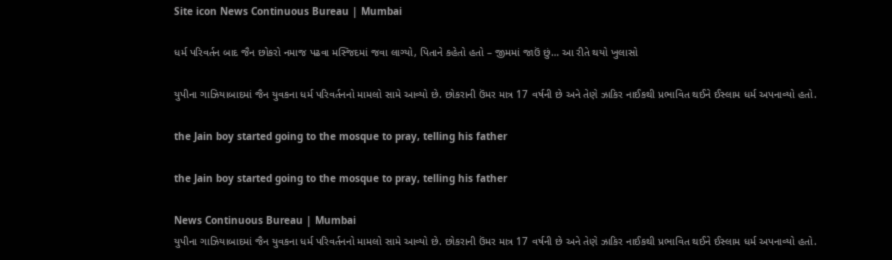Site icon News Continuous Bureau | Mumbai

ધર્મ પરિવર્તન બાદ જૈન છોકરો નમાજ પઢવા મસ્જિદમાં જવા લાગ્યો, પિતાને કહેતો હતો – જીમમાં જાઉં છું… આ રીતે થયો ખુલાસો

યુપીના ગાઝિયાબાદમાં જૈન યુવકના ધર્મ પરિવર્તનનો મામલો સામે આવ્યો છે. છોકરાની ઉંમર માત્ર 17 વર્ષની છે અને તેણે ઝાકિર નાઈકથી પ્રભાવિત થઈને ઈસ્લામ ધર્મ અપનાવ્યો હતો.

the Jain boy started going to the mosque to pray, telling his father

the Jain boy started going to the mosque to pray, telling his father

News Continuous Bureau | Mumbai
યુપીના ગાઝિયાબાદમાં જૈન યુવકના ધર્મ પરિવર્તનનો મામલો સામે આવ્યો છે. છોકરાની ઉંમર માત્ર 17 વર્ષની છે અને તેણે ઝાકિર નાઈકથી પ્રભાવિત થઈને ઈસ્લામ ધર્મ અપનાવ્યો હતો.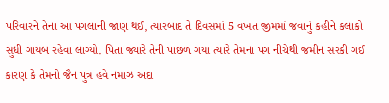પરિવારને તેના આ પગલાની જાણ થઈ, ત્યારબાદ તે દિવસમાં 5 વખત જીમમાં જવાનું કહીને કલાકો સુધી ગાયબ રહેવા લાગ્યો. પિતા જ્યારે તેની પાછળ ગયા ત્યારે તેમના પગ નીચેથી જમીન સરકી ગઈ કારણ કે તેમનો જૈન પુત્ર હવે નમાઝ અદા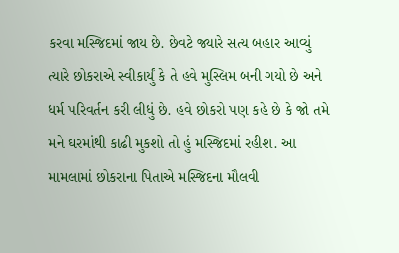કરવા મસ્જિદમાં જાય છે. છેવટે જ્યારે સત્ય બહાર આવ્યું ત્યારે છોકરાએ સ્વીકાર્યું કે તે હવે મુસ્લિમ બની ગયો છે અને ધર્મ પરિવર્તન કરી લીધું છે. હવે છોકરો પણ કહે છે કે જો તમે મને ઘરમાંથી કાઢી મુકશો તો હું મસ્જિદમાં રહીશ. આ મામલામાં છોકરાના પિતાએ મસ્જિદના મૌલવી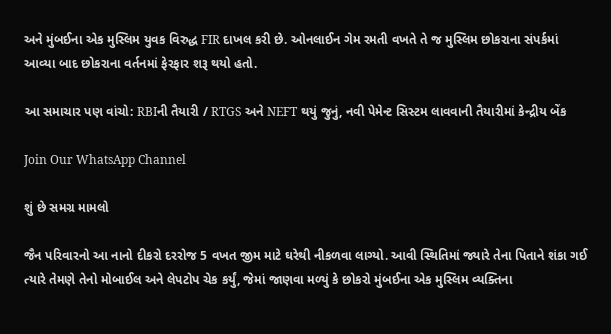અને મુંબઈના એક મુસ્લિમ યુવક વિરુદ્ધ FIR દાખલ કરી છે. ઓનલાઈન ગેમ રમતી વખતે તે જ મુસ્લિમ છોકરાના સંપર્કમાં આવ્યા બાદ છોકરાના વર્તનમાં ફેરફાર શરૂ થયો હતો.

આ સમાચાર પણ વાંચો: RBIની તૈયારી / RTGS અને NEFT થયું જુનું, નવી પેમેન્ટ સિસ્ટમ લાવવાની તૈયારીમાં કેન્દ્રીય બેંક

Join Our WhatsApp Channel

શું છે સમગ્ર મામલો

જૈન પરિવારનો આ નાનો દીકરો દરરોજ 5 વખત જીમ માટે ઘરેથી નીકળવા લાગ્યો. આવી સ્થિતિમાં જ્યારે તેના પિતાને શંકા ગઈ ત્યારે તેમણે તેનો મોબાઈલ અને લેપટોપ ચેક કર્યું, જેમાં જાણવા મળ્યું કે છોકરો મુંબઈના એક મુસ્લિમ વ્યક્તિના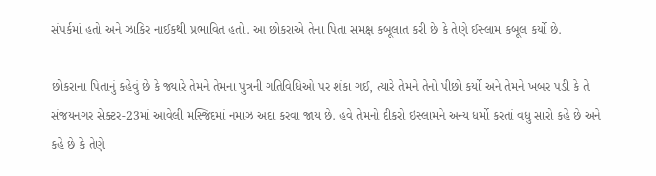સંપર્કમાં હતો અને ઝાકિર નાઈકથી પ્રભાવિત હતો. આ છોકરાએ તેના પિતા સમક્ષ કબૂલાત કરી છે કે તેણે ઈસ્લામ કબૂલ કર્યો છે.

છોકરાના પિતાનું કહેવું છે કે જ્યારે તેમને તેમના પુત્રની ગતિવિધિઓ પર શંકા ગઈ, ત્યારે તેમને તેનો પીછો કર્યો અને તેમને ખબર પડી કે તે સંજયનગર સેક્ટર-23માં આવેલી મસ્જિદમાં નમાઝ અદા કરવા જાય છે. હવે તેમનો દીકરો ઇસ્લામને અન્ય ધર્મો કરતાં વધુ સારો કહે છે અને કહે છે કે તેણે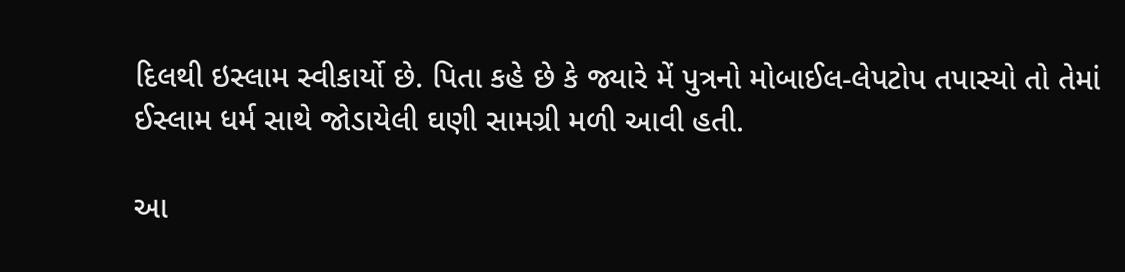દિલથી ઇસ્લામ સ્વીકાર્યો છે. પિતા કહે છે કે જ્યારે મેં પુત્રનો મોબાઈલ-લેપટોપ તપાસ્યો તો તેમાં ઈસ્લામ ધર્મ સાથે જોડાયેલી ઘણી સામગ્રી મળી આવી હતી.

આ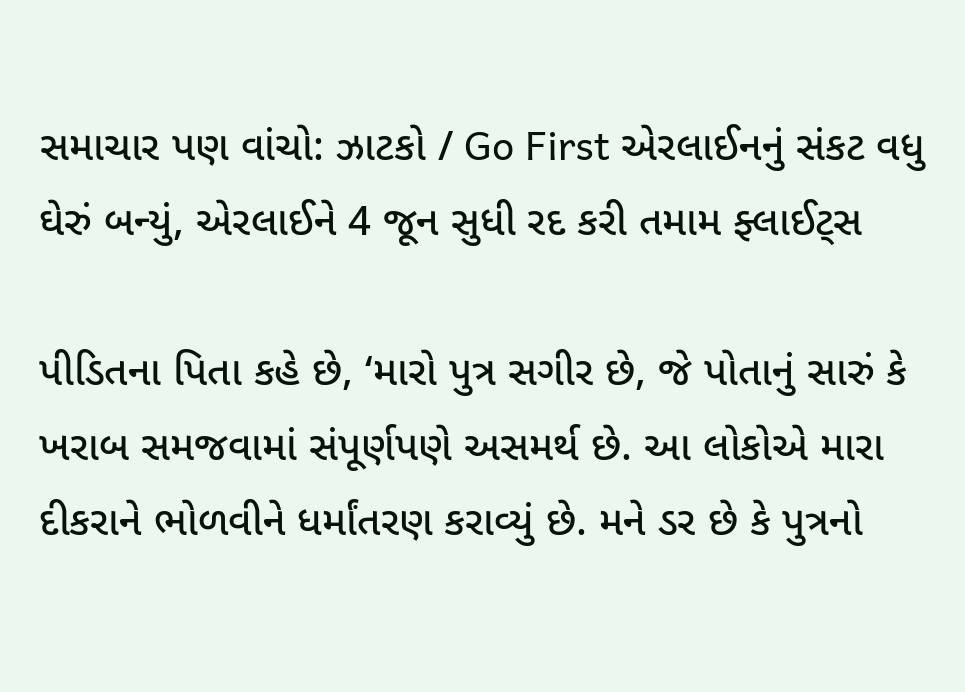સમાચાર પણ વાંચો: ઝાટકો / Go First એરલાઈનનું સંકટ વધુ ઘેરું બન્યું, એરલાઈને 4 જૂન સુધી રદ કરી તમામ ફ્લાઈટ્સ

પીડિતના પિતા કહે છે, ‘મારો પુત્ર સગીર છે, જે પોતાનું સારું કે ખરાબ સમજવામાં સંપૂર્ણપણે અસમર્થ છે. આ લોકોએ મારા દીકરાને ભોળવીને ધર્માંતરણ કરાવ્યું છે. મને ડર છે કે પુત્રનો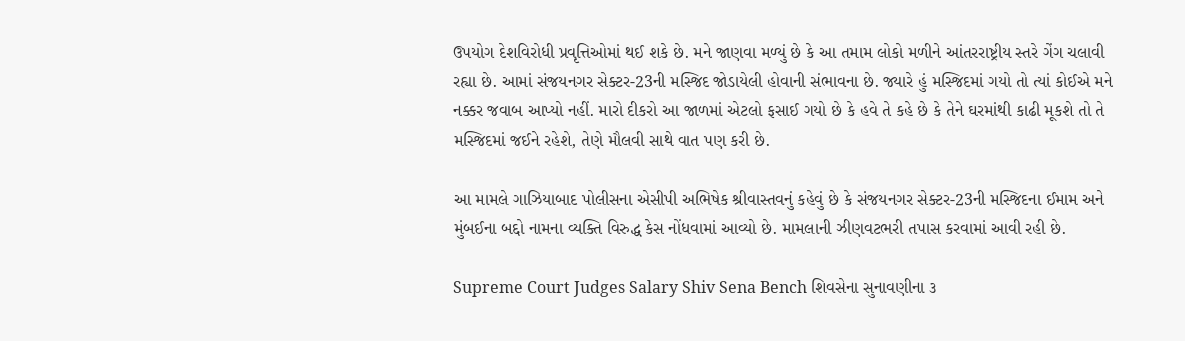ઉપયોગ દેશવિરોધી પ્રવૃત્તિઓમાં થઈ શકે છે. મને જાણવા મળ્યું છે કે આ તમામ લોકો મળીને આંતરરાષ્ટ્રીય સ્તરે ગેંગ ચલાવી રહ્યા છે. આમાં સંજયનગર સેક્ટર-23ની મસ્જિદ જોડાયેલી હોવાની સંભાવના છે. જ્યારે હું મસ્જિદમાં ગયો તો ત્યાં કોઈએ મને નક્કર જવાબ આપ્યો નહીં. મારો દીકરો આ જાળમાં એટલો ફસાઈ ગયો છે કે હવે તે કહે છે કે તેને ઘરમાંથી કાઢી મૂકશે તો તે મસ્જિદમાં જઈને રહેશે, તેણે મૌલવી સાથે વાત પણ કરી છે.

આ મામલે ગાઝિયાબાદ પોલીસના એસીપી અભિષેક શ્રીવાસ્તવનું કહેવું છે કે સંજયનગર સેક્ટર-23ની મસ્જિદના ઈમામ અને મુંબઈના બદ્દો નામના વ્યક્તિ વિરુદ્ધ કેસ નોંધવામાં આવ્યો છે. મામલાની ઝીણવટભરી તપાસ કરવામાં આવી રહી છે.

Supreme Court Judges Salary Shiv Sena Bench શિવસેના સુનાવણીના ૩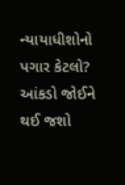ન્યાયાધીશોનો પગાર કેટલો? આંકડો જોઈને થઈ જશો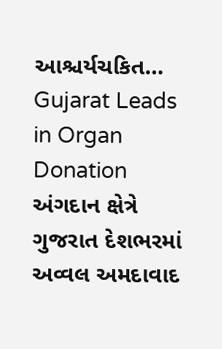આશ્ચર્યચકિત…
Gujarat Leads in Organ Donation અંગદાન ક્ષેત્રે ગુજરાત દેશભરમાં અવ્વલ અમદાવાદ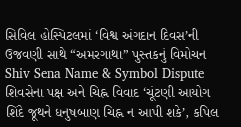સિવિલ હોસ્પિટલમાં ‘વિશ્વ અંગદાન દિવસ’ની ઉજવણી સાથે “અમરગાથા” પુસ્તકનું વિમોચન
Shiv Sena Name & Symbol Dispute શિવસેના પક્ષ અને ચિહ્ન વિવાદ ‘ચૂંટણી આયોગ શિંદે જૂથને ધનુષબાણ ચિહ્ન ન આપી શકે’, કપિલ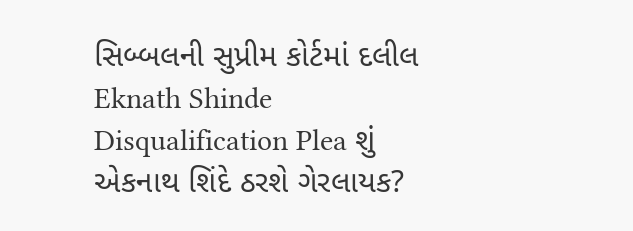સિબ્બલની સુપ્રીમ કોર્ટમાં દલીલ
Eknath Shinde Disqualification Plea શું એકનાથ શિંદે ઠરશે ગેરલાયક?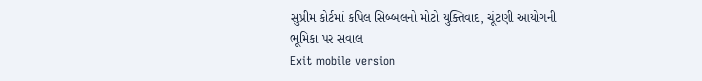સુપ્રીમ કોર્ટમાં કપિલ સિબ્બલનો મોટો યુક્તિવાદ, ચૂંટણી આયોગની ભૂમિકા પર સવાલ
Exit mobile version